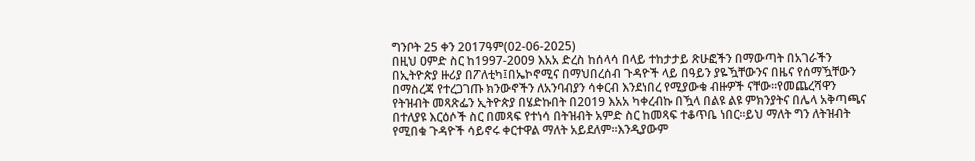ግንቦት 25 ቀን 2017ዓም(02-06-2025)
በዚህ ዐምድ ስር ከ1997-2009 እአአ ድረስ ከሰላሳ በላይ ተከታታይ ጽሁፎችን በማውጣት በአገራችን በኢትዮጵያ ዙሪያ በፖለቲካ፤በኤኮኖሚና በማህበረሰብ ጉዳዮች ላይ በዓይን ያዬዃቸውንና በዜና የሰማዃቸውን በማስረጃ የተረጋገጡ ክንውኖችን ለአንባብያን ሳቀርብ እንደነበረ የሚያውቁ ብዙዎች ናቸው።የመጨረሻዋን የትዝብት መጻጽፌን ኢትዮጵያ በሄድኩበት በ2019 እአአ ካቀረብኩ በዃላ በልዩ ልዩ ምክንያትና በሌላ አቅጣጫና በተለያዩ እርዕሶች ስር በመጻፍ የተነሳ በትዝብት አምድ ስር ከመጻፍ ተቆጥቤ ነበር።ይህ ማለት ግን ለትዝብት የሚበቁ ጉዳዮች ሳይኖሩ ቀርተዋል ማለት አይደለም።እንዲያውም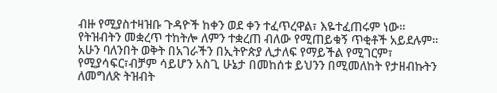ብዙ የሚያስተዛዝቡ ጉዳዮች ከቀን ወደ ቀን ተፈጥረዋል፣ እዬተፈጠሩም ነው። የትዝብትን መቋረጥ ተከትሎ ለምን ተቋረጠ ብለው የሚጠይቁኝ ጥቂቶች አይደሉም።
አሁን ባለንበት ወቅት በአገራችን በኢትዮጵያ ሊታለፍ የማይችል የሚገርም፣ የሚያሳፍር፣ብቻም ሳይሆን አስጊ ሁኔታ በመከሰቱ ይህንን በሚመለከት የታዘብኩትን ለመግለጽ ትዝብት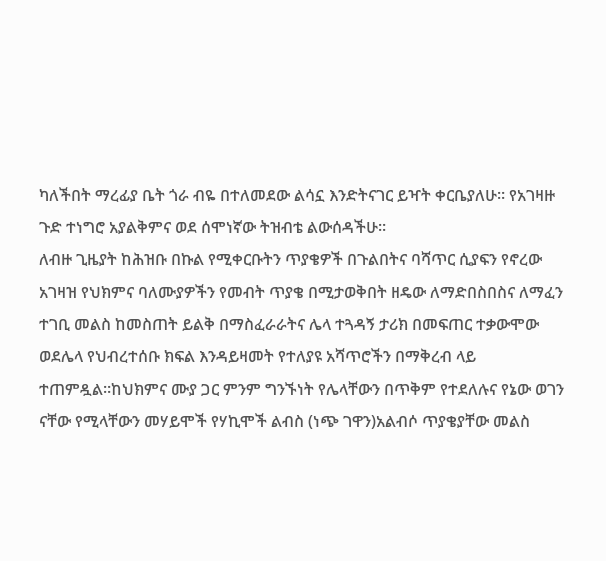ካለችበት ማረፊያ ቤት ጎራ ብዬ በተለመደው ልሳኗ እንድትናገር ይዣት ቀርቤያለሁ። የአገዛዙ ጉድ ተነግሮ አያልቅምና ወደ ሰሞነኛው ትዝብቴ ልውሰዳችሁ።
ለብዙ ጊዜያት ከሕዝቡ በኩል የሚቀርቡትን ጥያቄዎች በጉልበትና ባሻጥር ሲያፍን የኖረው አገዛዝ የህክምና ባለሙያዎችን የመብት ጥያቄ በሚታወቅበት ዘዴው ለማድበስበስና ለማፈን ተገቢ መልስ ከመስጠት ይልቅ በማስፈራራትና ሌላ ተጓዳኝ ታሪክ በመፍጠር ተቃውሞው ወደሌላ የህብረተሰቡ ክፍል እንዳይዛመት የተለያዩ አሻጥሮችን በማቅረብ ላይ ተጠምዷል።ከህክምና ሙያ ጋር ምንም ግንኙነት የሌላቸውን በጥቅም የተደለሉና የኔው ወገን ናቸው የሚላቸውን መሃይሞች የሃኪሞች ልብስ (ነጭ ገዋን)አልብሶ ጥያቄያቸው መልስ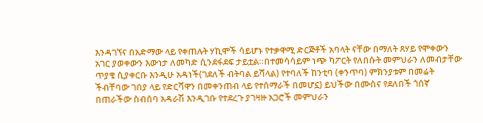እንዳገኘና በአድማው ላይ የቀጠሉት ሃኪሞች ሳይሆኑ የተቃዋሚ ድርጅቶች አባላት ናቸው በማለት ጸሃይ የሞቀውን አገር ያወቀውን እውነታ ለመካድ ሲንደፋደፍ ታይቷል።በተመሳሳይም ነጭ ካፖርት የለበሱት መምህራን ለመብታቸው ጥያቄ ሲያቀርቡ እንዲሁ አዳነች(ገደለች ብትባል ይሻላል) የተባለች ከንቲባ (ቀንጥባ) ምክንያቱም በመሬት ችብቸባው ገበያ ላይ የድርሻዋን በመቀንጠብ ላይ የተሰማራች በመሆኗ) ይህችው በሙስና የደለበች ጎሰኛ በጠራችው ስብሰባ አዳራሽ እንዲገቡ የተደረጉ ያገዛዙ አጋሮች መምህራን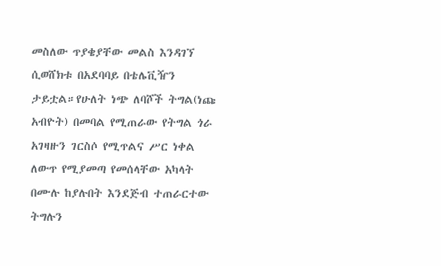መስለው ጥያቄያቸው መልስ እንዳገኘ ሲወሸክቱ በአደባባይ በቴሌቪዥን ታይቷል።የሁለት ነጭ ለባሾች ትግል(ነጩ አብዮት) በመባል የሚጠራው የትግል ጎራ አገዛዙን ገርስሶ የሚጥልና ሥር ነቀል ለውጥ የሚያመጣ የመሰላቸው አካላት በሙሉ ከያሉበት እንደጅብ ተጠራርተው ትግሉን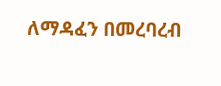ለማዳፈን በመረባረብ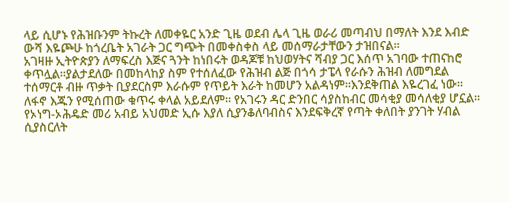ላይ ሲሆኑ የሕዝቡንም ትኩረት ለመቀዬር አንድ ጊዜ ወደብ ሌላ ጊዜ ወራሪ መጣብህ በማለት እንደ እብድ ውሻ እዬጮሁ ከጎረቤት አገራት ጋር ግጭት በመቀስቀስ ላይ መሰማራታቸውን ታዝበናል።
አገዛዙ ኢትዮጵያን ለማፍረስ እጅና ጓንት ከነበሩት ወዳጆቹ ከህወሃትና ሻብያ ጋር እሰጥ አገባው ተጠናከሮ ቀጥሏል።ያልታደለው በመከላከያ ስም የተሰለፈው የሕዝብ ልጅ በጎሳ ታፔላ የራሱን ሕዝብ ለመግደል ተሰማርቶ ብዙ ጥቃት ቢያደርስም እራሱም የጥይት እራት ከመሆን አልዳነም።እንደቅጠል እዬረገፈ ነው። ለፋኖ እጁን የሚሰጠው ቁጥሩ ቀላል አይደለም። የአገሩን ዳር ድንበር ሳያስከብር መሳቂያ መሳለቂያ ሆኗል። የኦነግ-ኦሕዴድ መሪ አብይ አህመድ ኢሱ እያለ ሲያንቆለባብስና እንደፍቅረኛ የጣት ቀለበት ያንገት ሃብል ሲያስርለት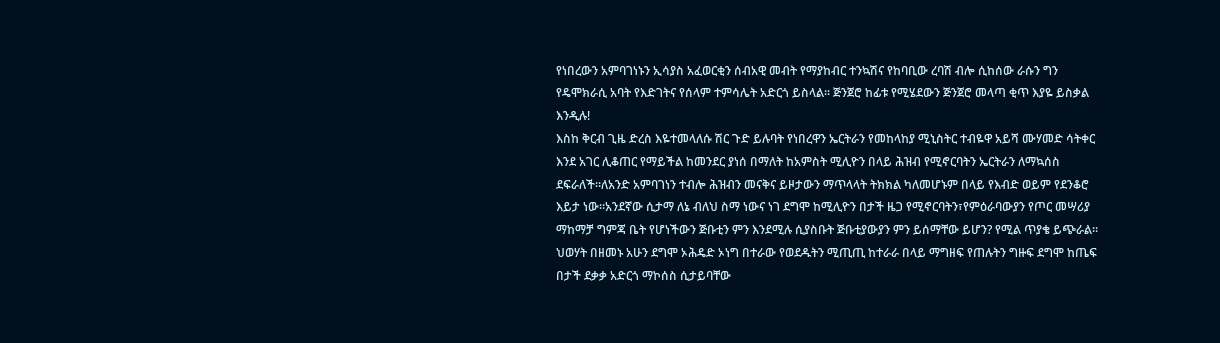የነበረውን አምባገነኑን ኢሳያስ አፈወርቂን ሰብአዊ መብት የማያከብር ተንኳሽና የከባቢው ረባሽ ብሎ ሲከሰው ራሱን ግን የዴሞክራሲ አባት የእድገትና የሰላም ተምሳሌት አድርጎ ይስላል። ጅንጀሮ ከፊቱ የሚሄደውን ጅንጀሮ መላጣ ቂጥ እያዬ ይስቃል እንዲሉ!
እስከ ቅርብ ጊዜ ድረስ እዬተመላለሱ ሽር ጉድ ይሉባት የነበረዋን ኤርትራን የመከላከያ ሚኒስትር ተብዬዋ አይሻ ሙሃመድ ሳትቀር እንደ አገር ሊቆጠር የማይችል ከመንደር ያነሰ በማለት ከአምስት ሚሊዮን በላይ ሕዝብ የሚኖርባትን ኤርትራን ለማኳሰስ ደፍራለች።ለአንድ አምባገነን ተብሎ ሕዝብን መናቅና ይዞታውን ማጥላላት ትክክል ካለመሆኑም በላይ የእብድ ወይም የደንቆሮ እይታ ነው።አንደኛው ሲታማ ለኔ ብለህ ስማ ነውና ነገ ደግሞ ከሚሊዮን በታች ዜጋ የሚኖርባትን፣የምዕራባውያን የጦር መሣሪያ ማከማቻ ግምጃ ቤት የሆነችውን ጅቡቲን ምን እንደሚሉ ሲያስቡት ጅቡቲያውያን ምን ይሰማቸው ይሆን? የሚል ጥያቄ ይጭራል። ህወሃት በዘመኑ አሁን ደግሞ ኦሕዴድ ኦነግ በተራው የወደዱትን ሚጢጢ ከተራራ በላይ ማግዘፍ የጠሉትን ግዙፍ ደግሞ ከጤፍ በታች ደቃቃ አድርጎ ማኮሰስ ሲታይባቸው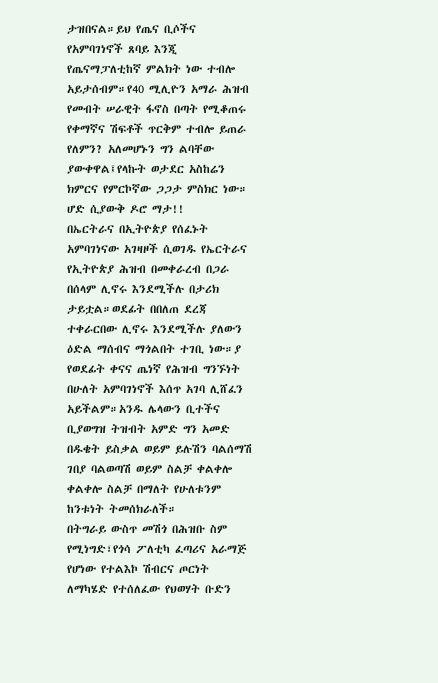ታዝበናል።ይህ የጤና ቢሶችና የአምባገነኖች ጸባይ እንጂ የጤናማፓለቲከኛ ምልክት ነው ተብሎ አይታሰብም።የ40 ሚሊዮን አማራ ሕዝብ የመብት ሠራዊት ፋኖስ በጣት የሚቆጠሩ የቀማኛና ሽፍቶች ጥርቅም ተብሎ ይጠራ የለምን? አለመሆኑን ግን ልባቸው ያውቀዋል፤የላኩት ወታደር አስከሬን ክምርና የምርኮኛው ጋጋታ ምስክር ነው። ሆድ ሲያውቅ ዶሮ ማታ!!
በኤርትራና በኢትዮጵያ የሰፈኑት አምባገነናው አገዛዞች ሲወገዱ የኤርትራና የኢትዮጵያ ሕዝብ በመቀራረብ በጋራ በሰላም ሊኖሩ እንደሚችሉ በታሪክ ታይቷል።ወደፊት በበለጠ ደረጃ ተቀራርበው ሊኖሩ እንደሚችሉ ያለውን ዕድል ማሰብና ማጎልበት ተገቢ ነው።ያ የወደፊት ቀናና ጤነኛ የሕዝብ ግንኙነት በሁለት አምባገነኖች እሰጥ አገባ ሊሸፈን አይችልም።አንዱ ሌላውን ቢተችና ቢያወግዝ ትዝብት አምድ ግን አመድ በዱቄት ይስቃል ወይም ይሉሽን ባልሰማሽ ገበያ ባልወጣሽ ወይም ስልቻ ቀልቀሎ ቀልቀሎ ስልቻ በማለት የሁለቱንም ከንቱነት ትመሰክራለች።
በትግራይ ውስጥ መሽጎ በሕዝቡ ስም የሚነግድ፣የጎሳ ፖለቲካ ፈጣሪና አራማጅ የሆነው የተልእኮ ሽብርና ጦርነት ለማካሄድ የተሰለፈው የህወሃት ቡድን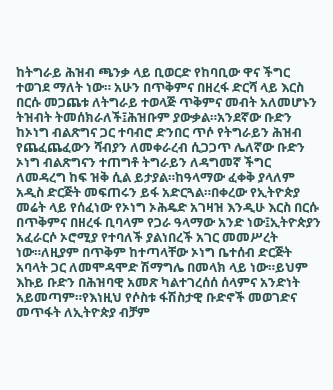ከትግራይ ሕዝብ ጫንቃ ላይ ቢወርድ የከባቢው ዋና ችግር ተወገደ ማለት ነው። አሁን በጥቅምና በዘረፋ ድርሻ ላይ እርስ በርሱ መጋጨቱ ለትግራይ ተወላጅ ጥቅምና መብት አለመሆኑን ትዝብት ትመሰክራለች፤ሕዝቡም ያውቃል።አንደኛው ቡድን ከኦነግ ብልጽግና ጋር ተባብሮ ድንበር ጥሶ የትግራይን ሕዝብ የጨፈጨፈውን ሻብያን ለመቀራረብ ሲጋጋጥ ሌለኛው ቡድን ኦነግ ብልጽግናን ተጠግቶ ትግራይን ለዳግመኛ ችግር ለመዳረግ ከፍ ዝቅ ሲል ይታያል።ከዓላማው ፈቀቅ ያላለም አዲስ ድርጅት መፍጠሩን ይፋ አድርጓል።በቀረው የኢትዮጵያ መሬት ላይ የሰፈነው የኦነግ ኦሕዴድ አገዛዝ እንዲሁ እርስ በርሱ በጥቅምና በዘረፋ ቢባላም የጋራ ዓላማው አንድ ነው፤ኢትዮጵያን አፈራርሶ ኦሮሚያ የተባለች ያልነበረች አገር መመሥረት ነው።ለዚያም በጥቅም ከተጣላቸው ኦነግ ቤተሰብ ድርጅት አባላት ጋር ለመሞዳሞድ ሽማግሌ በመላክ ላይ ነው።ይህም እኩይ ቡድን በሕዝባዊ አመጽ ካልተገረሰሰ ሰላምና አንድነት አይመጣም።የእነዚህ የሶስቱ ፋሽስታዊ ቡድኖች መወገድና መጥፋት ለኢትዮጵያ ብቻም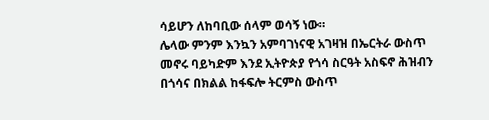ሳይሆን ለከባቢው ሰላም ወሳኝ ነው።
ሌላው ምንም እንኳን አምባገነናዊ አገዛዝ በኤርትራ ውስጥ መኖሩ ባይካድም እንደ ኢትዮጵያ የጎሳ ስርዓት አስፍኖ ሕዝብን በጎሳና በክልል ከፋፍሎ ትርምስ ውስጥ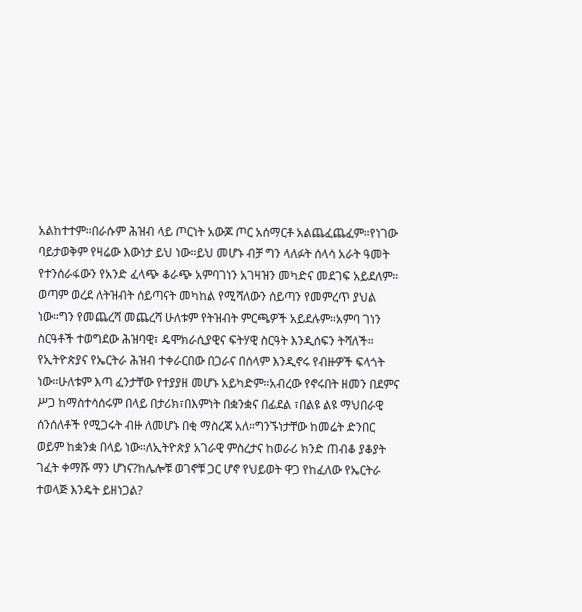አልከተተም።በራሱም ሕዝብ ላይ ጦርነት አውጆ ጦር አሰማርቶ አልጨፈጨፈም።የነገው ባይታወቅም የዛሬው እውነታ ይህ ነው።ይህ መሆኑ ብቻ ግን ላለፉት ሰላሳ አራት ዓመት የተንሰራፋውን የአንድ ፈላጭ ቆራጭ አምባገነን አገዛዝን መካድና መደገፍ አይደለም።
ወጣም ወረደ ለትዝብት ሰይጣናት መካከል የሚሻለውን ሰይጣን የመምረጥ ያህል ነው።ግን የመጨረሻ መጨረሻ ሁለቱም የትዝብት ምርጫዎች አይደሉም።አምባ ገነን ስርዓቶች ተወግደው ሕዝባዊ፣ ዴሞክራሲያዊና ፍትሃዊ ስርዓት እንዲሰፍን ትሻለች።
የኢትዮጵያና የኤርትራ ሕዝብ ተቀራርበው በጋራና በሰላም እንዲኖሩ የብዙዎች ፍላጎት ነው።ሁለቱም እጣ ፈንታቸው የተያያዘ መሆኑ አይካድም።አብረው የኖሩበት ዘመን በደምና ሥጋ ከማስተሳሰሩም በላይ በታሪክ፣በእምነት በቋንቋና በፊደል ፣በልዩ ልዩ ማህበራዊ ሰንሰለቶች የሚጋሩት ብዙ ለመሆኑ በቂ ማስረጃ አለ።ግንኙነታቸው ከመሬት ድንበር ወይም ከቋንቋ በላይ ነው።ለኢትዮጵያ አገራዊ ምስረታና ከወራሪ ክንድ ጠብቆ ያቆያት ገፈት ቀማሹ ማን ሆነና?ከሌሎቹ ወገኖቹ ጋር ሆኖ የህይወት ዋጋ የከፈለው የኤርትራ ተወላጅ እንዴት ይዘነጋል?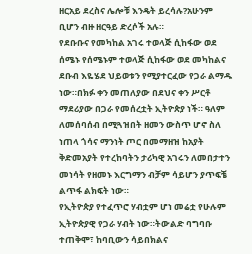ዘርአይ ደረስና ሌሎቹ እንዴት ይረሳሉ?አሁንም ቢሆን ብዙ ዘርዓይ ድረሶች አሉ።
የደቡቡና የመካከል አገሩ ተወላጅ ሲከፋው ወደ ሰሜኑ የሰሜኑም ተወላጅ ሲከፋው ወደ መካከልና ደቡብ እዬሄደ ህይወቱን የሚያተርፈው የጋራ ልማዱ ነው።በክፉ ቀን መጠለያው በደህና ቀን ሥርቶ ማደሪያው በጋራ የመሰረቷት ኢትዮጵያ ነች። ዓለም ለመሰባሰብ በሚጓዝበት ዘመን ውስጥ ሆኖ ስለ ነጠላ ጎሳና ማንነት ጦር በመማዘዝ ከአያት ቅድመአያት የተረከባትን ታሪካዊ አገሩን ለመበታተን መነሳት የዘመኑ እርግማን ብቻም ሳይሆን ያጥፍቼ ልጥፋ ልክፍት ነው።
የኢትዮጵያ የተፈጥሮ ሃብቷም ሆነ መሬቷ የሁሉም ኢትዮጵያዊ የጋራ ሃብት ነው።ትውልድ ባግባቡ ተጠቅሞ፣ ከባቢውን ሳይበክልና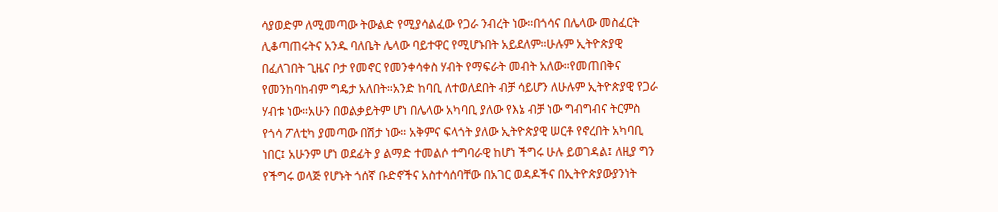ሳያወድም ለሚመጣው ትውልድ የሚያሳልፈው የጋራ ንብረት ነው።በጎሳና በሌላው መስፈርት ሊቆጣጠሩትና አንዱ ባለቤት ሌላው ባይተዋር የሚሆኑበት አይደለም።ሁሉም ኢትዮጵያዊ በፈለገበት ጊዜና ቦታ የመኖር የመንቀሳቀስ ሃብት የማፍራት መብት አለው።የመጠበቅና የመንከባከብም ግዴታ አለበት።አንድ ከባቢ ለተወለደበት ብቻ ሳይሆን ለሁሉም ኢትዮጵያዊ የጋራ ሃብቱ ነው።አሁን በወልቃይትም ሆነ በሌላው አካባቢ ያለው የእኔ ብቻ ነው ግብግብና ትርምስ የጎሳ ፖለቲካ ያመጣው በሽታ ነው። አቅምና ፍላጎት ያለው ኢትዮጵያዊ ሠርቶ የኖረበት አካባቢ ነበር፤ አሁንም ሆነ ወደፊት ያ ልማድ ተመልሶ ተግባራዊ ከሆነ ችግሩ ሁሉ ይወገዳል፤ ለዚያ ግን የችግሩ ወላጅ የሆኑት ጎሰኛ ቡድኖችና አስተሳሰባቸው በአገር ወዳዶችና በኢትዮጵያውያንነት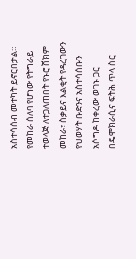አስተሳሰብ መተካት ይኖርበታል።
የመከራ ሰለባ የሆነው የትግራይ ተወላጅ ለተጋለጠበት የኑሮ ሸክም መከራ፣ ስቃይና እልቂት የዳረገውን የህወሃት ቡድንና አስተሳሰቡን አሶግዶ ከቀረው ወገኑ ጋር በዴሞክራሲና ፍትሕ ጥላ ስር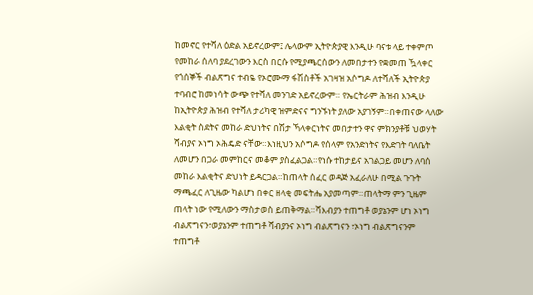ከመኖር የተሻለ ዕድል አይኖረውም፤ ሌላውም ኢትዮጵያዊ እንዲሁ ባናቱ ላይ ተቀምጦ የመከራ ሰለባ ያደረገውን እርስ በርሱ የሚያጫርሰውን ለመበታተን የቋመጠ ዃላቀር የጎሰኞች ብልጽግና ተብዬ የኦሮሙማ ፋሽስቶች አገዛዝ አሶግዶ ለተሻለች ኢትዮጵያ ተባብሮ ከመነሳት ውጭ የተሻለ መንገድ አይኖረውም። የኤርትራም ሕዝብ እንዲሁ ከኢትዮጵያ ሕዝብ የተሻለ ታሪካዊ ዝምድናና ግንኙነት ያለው አያገኝም።በቀጠናው ላለው እልቂት ስደትና መከራ ድህነትና በሽታ ኻላቀርነትና መበታተን ዋና ምክንያቶቹ ህወሃት ሻብያና ኦነግ ኦሕዴድ ናቸው።እነዚህን አሶግዶ የሰላም የአንድነትና የእድገት ባለቤት ለመሆን በጋራ መምከርና መቆም ያስፈልጋል።የነሱ ተከታይና አገልጋይ መሆን ለባሰ መከራ እልቂትና ድህነት ይዳርጋል።ከጠላት ሰፈር ወዳጅ አፈራለሁ በሚል ጉጉት ማጫፈር ለጊዜው ካልሆነ በቀር ዘላቂ መፍትሔ አያመጣም።ጠላትማ ምን ጊዜም ጠላት ነው የሚለውን ማስታወስ ይጠቅማል።ሻእብያን ተጠግቶ ወያኔንም ሆነ ኦነግ ብልጽግናን፣ወያኔንም ተጠግቶ ሻብያንና ኦነግ ብልጽግናን ፣ኦነግ ብልጽግናንም ተጠግቶ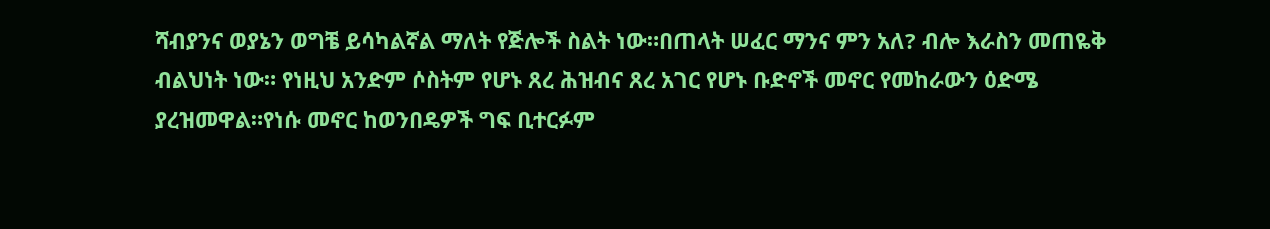ሻብያንና ወያኔን ወግቼ ይሳካልኛል ማለት የጅሎች ስልት ነው።በጠላት ሠፈር ማንና ምን አለ? ብሎ እራስን መጠዬቅ ብልህነት ነው። የነዚህ አንድም ሶስትም የሆኑ ጸረ ሕዝብና ጸረ አገር የሆኑ ቡድኖች መኖር የመከራውን ዕድሜ ያረዝመዋል።የነሱ መኖር ከወንበዴዎች ግፍ ቢተርፉም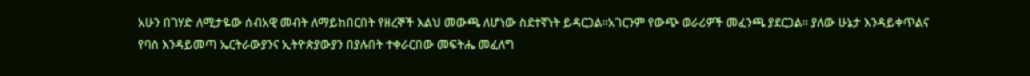አሁን በገሃድ ለሚታዬው ሰብአዊ መብት ለማይከበርበት የዘረኞች እልህ መውጫ ለሆነው ስደተኛነት ይዳርጋል።አገርንም የውጭ ወራሪዎች መፈንጫ ያደርጋል። ያለው ሁኔታ እንዳይቀጥልና የባሰ እንዳይመጣ ኤርትራውያንና ኢትዮጵያውያን በያሉበት ተቀራርበው መፍትሔ መፈለግ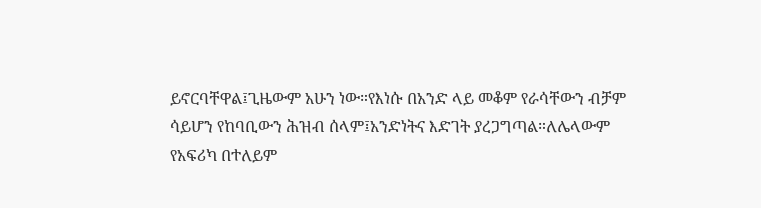ይኖርባቸዋል፤ጊዜውም አሁን ነው።የእነሱ በአንድ ላይ መቆም የራሳቸውን ብቻም ሳይሆን የከባቢውን ሕዝብ ሰላም፤አንድነትና እድገት ያረጋግጣል።ለሌላውም የአፍሪካ በተለይም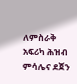ለምስራቅ አፍሪካ ሕዝብ ምሳሌና ደጀን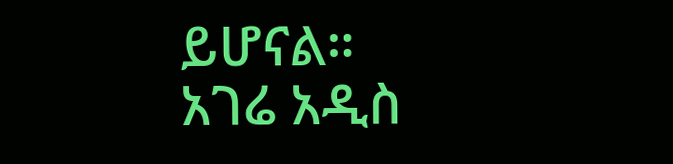ይሆናል።
አገሬ አዲስ